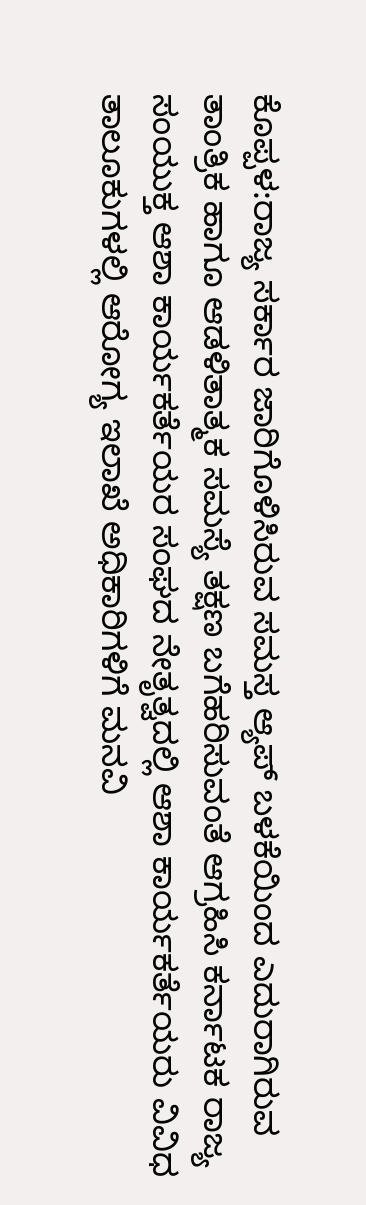ಕೊಪ್ಪಳ:ರಾಜ್ಯ ಸರ್ಕಾರ ಜಾರಿಗೊಳಿಸಿರುವ ಸಮಸ್ತ ಆ್ಯಪ್ ಬಳಕೆಯಿಂದ ಎದುರಾಗಿರುವ ತಾಂತ್ರಿಕ ಹಾಗೂ ಆಡಳಿತಾತ್ಮಕ ಸಮಸ್ಯೆ ತಕ್ಷಣ ಬಗೆಹರಿಸುವಂತೆ ಆಗ್ರಹಿಸಿ ಕರ್ನಾಟಕ ರಾಜ್ಯ ಸಂಯುಕ್ತ ಆಶಾ ಕಾರ್ಯಕರ್ತೆಯರ ಸಂಘದ ನೇತೃತ್ವದಲ್ಲಿ ಆಶಾ ಕಾರ್ಯಕರ್ತೆಯರು ವಿವಿಧ ತಾಲೂಕುಗಳಲ್ಲಿ ಆರೋಗ್ಯ ಇಲಾಖೆ ಅಧಿಕಾರಿಗಳಿಗೆ ಮನವಿ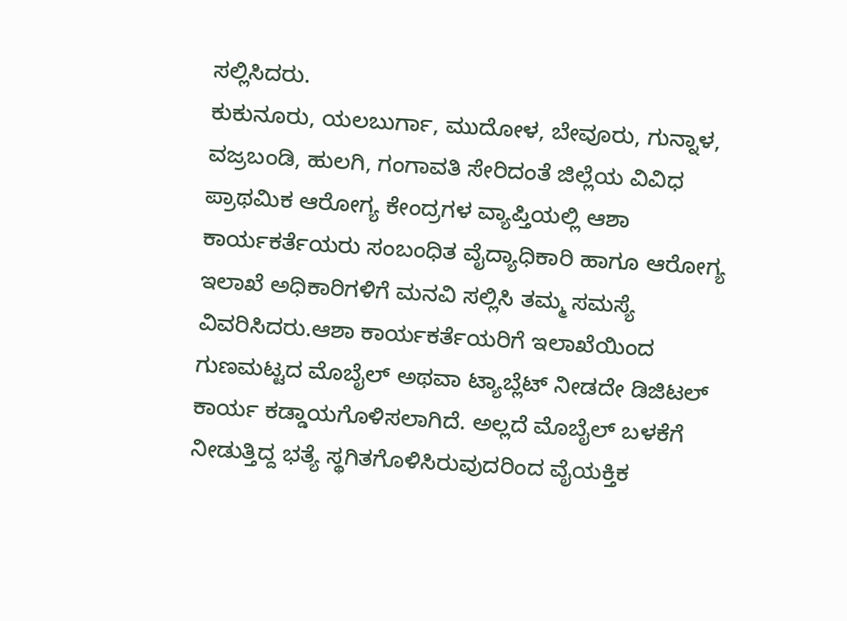ಸಲ್ಲಿಸಿದರು.
ಕುಕುನೂರು, ಯಲಬುರ್ಗಾ, ಮುದೋಳ, ಬೇವೂರು, ಗುನ್ನಾಳ, ವಜ್ರಬಂಡಿ, ಹುಲಗಿ, ಗಂಗಾವತಿ ಸೇರಿದಂತೆ ಜಿಲ್ಲೆಯ ವಿವಿಧ ಪ್ರಾಥಮಿಕ ಆರೋಗ್ಯ ಕೇಂದ್ರಗಳ ವ್ಯಾಪ್ತಿಯಲ್ಲಿ ಆಶಾ ಕಾರ್ಯಕರ್ತೆಯರು ಸಂಬಂಧಿತ ವೈದ್ಯಾಧಿಕಾರಿ ಹಾಗೂ ಆರೋಗ್ಯ ಇಲಾಖೆ ಅಧಿಕಾರಿಗಳಿಗೆ ಮನವಿ ಸಲ್ಲಿಸಿ ತಮ್ಮ ಸಮಸ್ಯೆ ವಿವರಿಸಿದರು.ಆಶಾ ಕಾರ್ಯಕರ್ತೆಯರಿಗೆ ಇಲಾಖೆಯಿಂದ ಗುಣಮಟ್ಟದ ಮೊಬೈಲ್ ಅಥವಾ ಟ್ಯಾಬ್ಲೆಟ್ ನೀಡದೇ ಡಿಜಿಟಲ್ ಕಾರ್ಯ ಕಡ್ಡಾಯಗೊಳಿಸಲಾಗಿದೆ. ಅಲ್ಲದೆ ಮೊಬೈಲ್ ಬಳಕೆಗೆ ನೀಡುತ್ತಿದ್ದ ಭತ್ಯೆ ಸ್ಥಗಿತಗೊಳಿಸಿರುವುದರಿಂದ ವೈಯಕ್ತಿಕ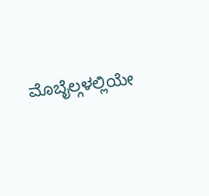ಮೊಬೈಲ್ಗಳಲ್ಲಿಯೇ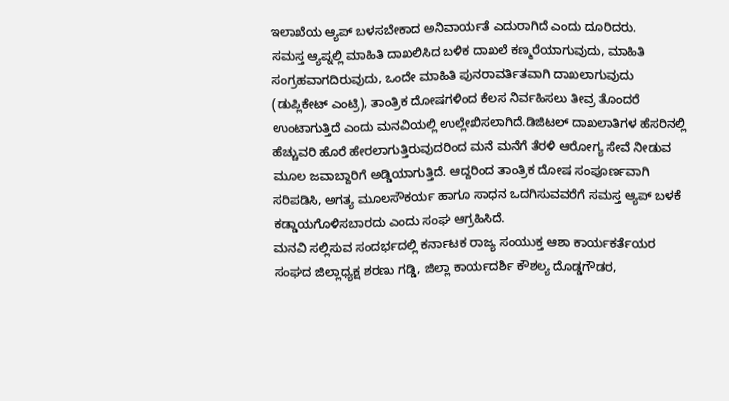ಇಲಾಖೆಯ ಆ್ಯಪ್ ಬಳಸಬೇಕಾದ ಅನಿವಾರ್ಯತೆ ಎದುರಾಗಿದೆ ಎಂದು ದೂರಿದರು.
ಸಮಸ್ತ ಆ್ಯಪ್ನಲ್ಲಿ ಮಾಹಿತಿ ದಾಖಲಿಸಿದ ಬಳಿಕ ದಾಖಲೆ ಕಣ್ಮರೆಯಾಗುವುದು, ಮಾಹಿತಿ ಸಂಗ್ರಹವಾಗದಿರುವುದು, ಒಂದೇ ಮಾಹಿತಿ ಪುನರಾವರ್ತಿತವಾಗಿ ದಾಖಲಾಗುವುದು (ಡುಪ್ಲಿಕೇಟ್ ಎಂಟ್ರಿ), ತಾಂತ್ರಿಕ ದೋಷಗಳಿಂದ ಕೆಲಸ ನಿರ್ವಹಿಸಲು ತೀವ್ರ ತೊಂದರೆ ಉಂಟಾಗುತ್ತಿದೆ ಎಂದು ಮನವಿಯಲ್ಲಿ ಉಲ್ಲೇಖಿಸಲಾಗಿದೆ.ಡಿಜಿಟಲ್ ದಾಖಲಾತಿಗಳ ಹೆಸರಿನಲ್ಲಿ ಹೆಚ್ಚುವರಿ ಹೊರೆ ಹೇರಲಾಗುತ್ತಿರುವುದರಿಂದ ಮನೆ ಮನೆಗೆ ತೆರಳಿ ಆರೋಗ್ಯ ಸೇವೆ ನೀಡುವ ಮೂಲ ಜವಾಬ್ದಾರಿಗೆ ಅಡ್ಡಿಯಾಗುತ್ತಿದೆ. ಆದ್ದರಿಂದ ತಾಂತ್ರಿಕ ದೋಷ ಸಂಪೂರ್ಣವಾಗಿ ಸರಿಪಡಿಸಿ, ಅಗತ್ಯ ಮೂಲಸೌಕರ್ಯ ಹಾಗೂ ಸಾಧನ ಒದಗಿಸುವವರೆಗೆ ಸಮಸ್ತ ಆ್ಯಪ್ ಬಳಕೆ ಕಡ್ಡಾಯಗೊಳಿಸಬಾರದು ಎಂದು ಸಂಘ ಆಗ್ರಹಿಸಿದೆ.
ಮನವಿ ಸಲ್ಲಿಸುವ ಸಂದರ್ಭದಲ್ಲಿ ಕರ್ನಾಟಕ ರಾಜ್ಯ ಸಂಯುಕ್ತ ಆಶಾ ಕಾರ್ಯಕರ್ತೆಯರ ಸಂಘದ ಜಿಲ್ಲಾಧ್ಯಕ್ಷ ಶರಣು ಗಡ್ಡಿ, ಜಿಲ್ಲಾ ಕಾರ್ಯದರ್ಶಿ ಕೌಶಲ್ಯ ದೊಡ್ಡಗೌಡರ,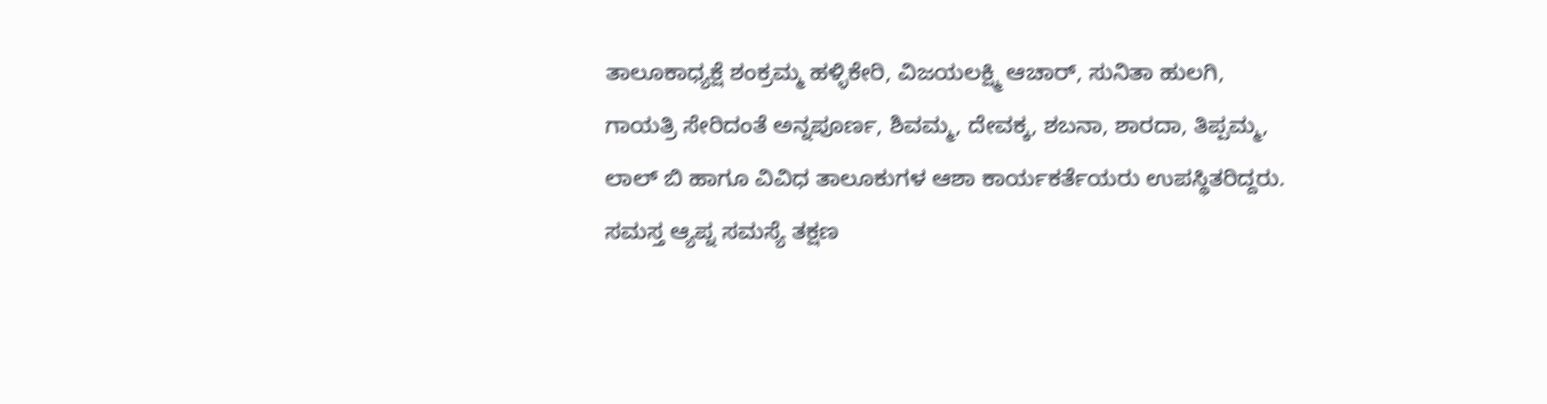ತಾಲೂಕಾಧ್ಯಕ್ಷೆ ಶಂಕ್ರಮ್ಮ ಹಳ್ಳಿಕೇರಿ, ವಿಜಯಲಕ್ಷ್ಮಿ ಆಚಾರ್, ಸುನಿತಾ ಹುಲಗಿ, ಗಾಯತ್ರಿ ಸೇರಿದಂತೆ ಅನ್ನಪೂರ್ಣ, ಶಿವಮ್ಮ, ದೇವಕ್ಕ, ಶಬನಾ, ಶಾರದಾ, ತಿಪ್ಪಮ್ಮ, ಲಾಲ್ ಬಿ ಹಾಗೂ ವಿವಿಧ ತಾಲೂಕುಗಳ ಆಶಾ ಕಾರ್ಯಕರ್ತೆಯರು ಉಪಸ್ಥಿತರಿದ್ದರು.
ಸಮಸ್ತ ಆ್ಯಪ್ನ ಸಮಸ್ಯೆ ತಕ್ಷಣ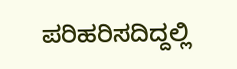ಪರಿಹರಿಸದಿದ್ದಲ್ಲಿ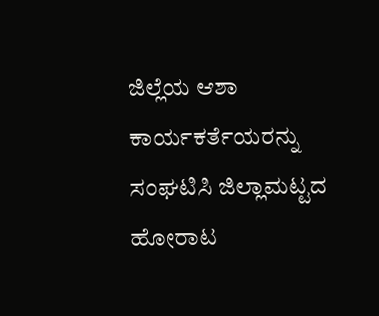ಜಿಲ್ಲೆಯ ಆಶಾ ಕಾರ್ಯಕರ್ತೆಯರನ್ನು ಸಂಘಟಿಸಿ ಜಿಲ್ಲಾಮಟ್ಟದ ಹೋರಾಟ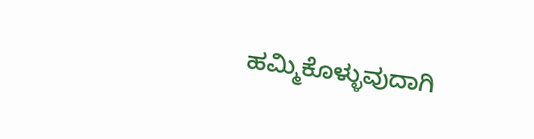ಹಮ್ಮಿಕೊಳ್ಳುವುದಾಗಿ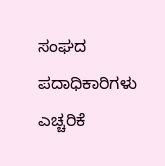ಸಂಘದ ಪದಾಧಿಕಾರಿಗಳು ಎಚ್ಚರಿಕೆ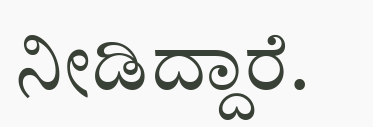ನೀಡಿದ್ದಾರೆ.